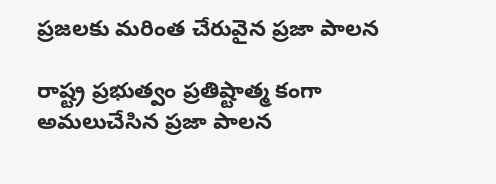ప్రజలకు మరింత చేరువైన ప్రజా పాలన

రాష్ట్ర ప్రభుత్వం ప్రతిష్టాత్మ కంగా అమలుచేసిన ప్రజా పాలన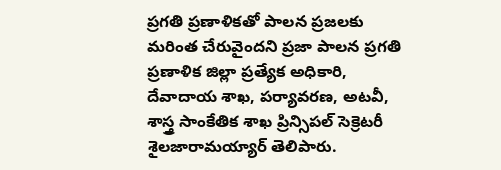ప్రగతి ప్రణాళికతో పాలన ప్రజలకు మరింత చేరువైందని ప్రజా పాలన ప్రగతి ప్రణాళిక జిల్లా ప్రత్యేక అధికారి, దేవాదాయ శాఖ, పర్యావరణ, అటవీ, శాస్త్ర సాంకేతిక శాఖ ప్రిన్సిపల్‌ సెక్రెటరీ శైలజారామయ్యార్‌ తెలిపారు.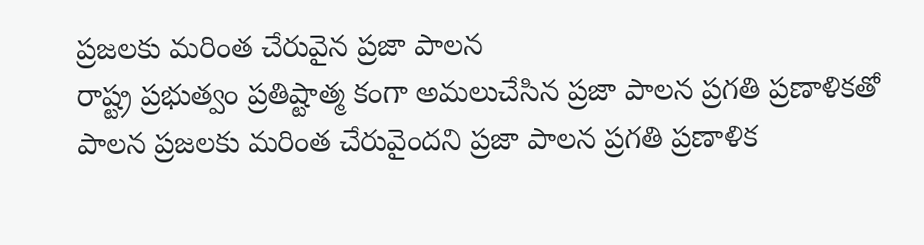ప్రజలకు మరింత చేరువైన ప్రజా పాలన
రాష్ట్ర ప్రభుత్వం ప్రతిష్టాత్మ కంగా అమలుచేసిన ప్రజా పాలన ప్రగతి ప్రణాళికతో పాలన ప్రజలకు మరింత చేరువైందని ప్రజా పాలన ప్రగతి ప్రణాళిక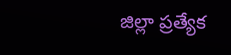జిల్లా ప్రత్యేక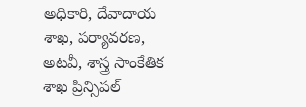అధికారి, దేవాదాయ శాఖ, పర్యావరణ, అటవీ, శాస్త్ర సాంకేతిక శాఖ ప్రిన్సిపల్‌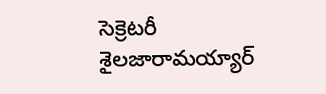సెక్రెటరీ శైలజారామయ్యార్‌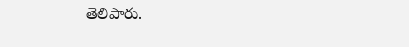తెలిపారు.